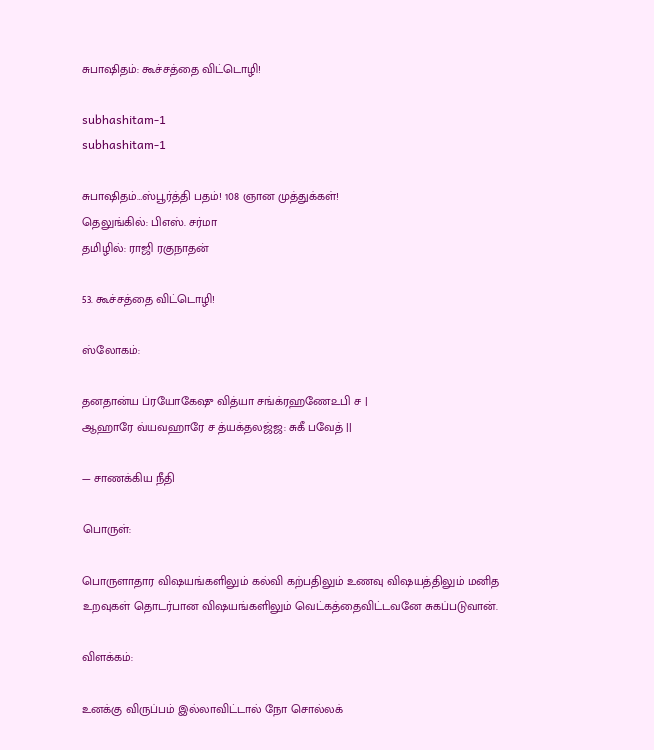சுபாஷிதம்: கூச்சத்தை விட்டொழி!

subhashitam-1
subhashitam-1

சுபாஷிதம்…ஸ்பூர்த்தி பதம்! 108 ஞான முத்துக்கள்!
தெலுங்கில்: பிஎஸ். சர்மா
தமிழில்: ராஜி ரகுநாதன்

53. கூச்சத்தை விட்டொழி!

ஸ்லோகம்:

தனதான்ய ப்ரயோகேஷு வித்யா சங்க்ரஹணே௨பி ச |
ஆஹாரே வ்யவஹாரே ச த்யக்தலஜ்ஜ: சுகீ பவேத் ||

— சாணக்கிய நீதி

பொருள்:

பொருளாதார விஷயங்களிலும் கல்வி கற்பதிலும் உணவு விஷயத்திலும் மனித உறவுகள் தொடர்பான விஷயங்களிலும் வெட்கத்தைவிட்டவனே சுகப்படுவான்.

விளக்கம்:

உனக்கு விருப்பம் இல்லாவிட்டால் நோ சொல்லக்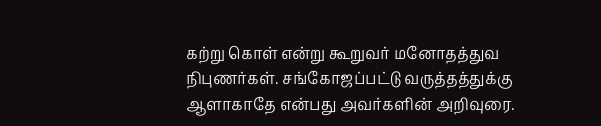கற்று கொள் என்று கூறுவர் மனோதத்துவ நிபுணர்கள். சங்கோஜப்பட்டு வருத்தத்துக்கு ஆளாகாதே என்பது அவர்களின் அறிவுரை.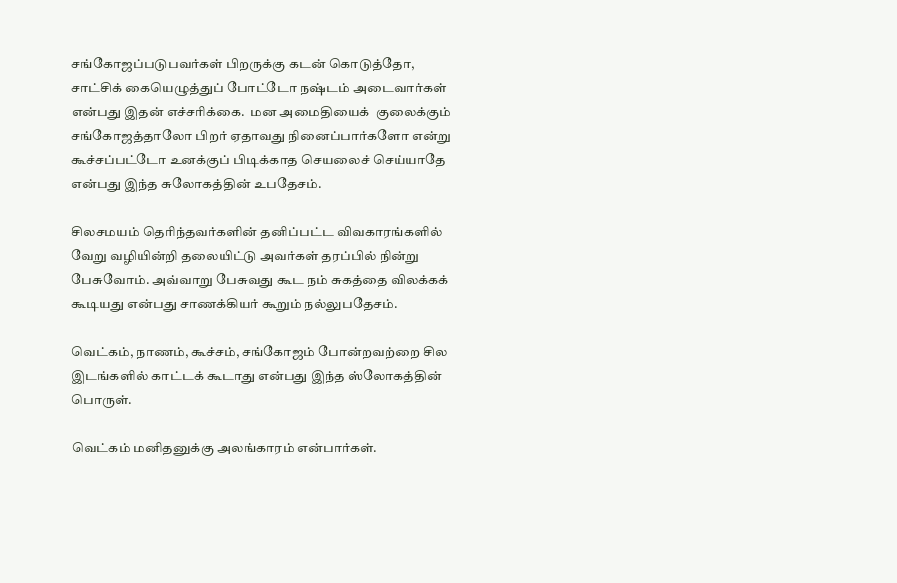சங்கோஜப்படுபவர்கள் பிறருக்கு கடன் கொடுத்தோ, சாட்சிக் கையெழுத்துப் போட்டோ நஷ்டம் அடைவார்கள் என்பது இதன் எச்சரிக்கை.  மன அமைதியைக்  குலைக்கும் சங்கோஜத்தாலோ பிறர் ஏதாவது நினைப்பார்களோ என்று கூச்சப்பட்டோ உனக்குப் பிடிக்காத செயலைச் செய்யாதே என்பது இந்த சுலோகத்தின் உபதேசம்.

சிலசமயம் தெரிந்தவர்களின் தனிப்பட்ட விவகாரங்களில் வேறு வழியின்றி தலையிட்டு அவர்கள் தரப்பில் நின்று பேசுவோம். அவ்வாறு பேசுவது கூட நம் சுகத்தை விலக்கக் கூடியது என்பது சாணக்கியர் கூறும் நல்லுபதேசம்.

வெட்கம், நாணம், கூச்சம், சங்கோஜம் போன்றவற்றை சில இடங்களில் காட்டக் கூடாது என்பது இந்த ஸ்லோகத்தின் பொருள்.

வெட்கம் மனிதனுக்கு அலங்காரம் என்பார்கள்.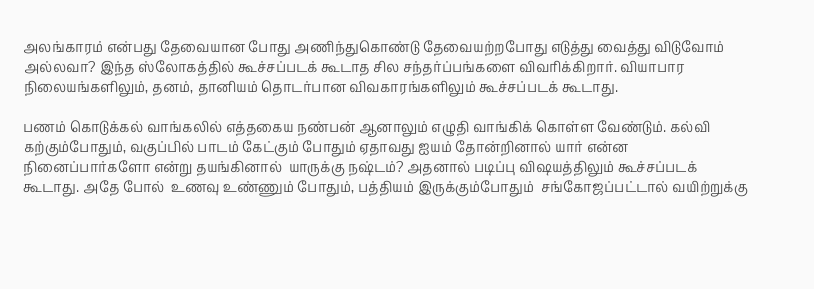அலங்காரம் என்பது தேவையான போது அணிந்துகொண்டு தேவையற்றபோது எடுத்து வைத்து விடுவோம் அல்லவா? இந்த ஸ்லோகத்தில் கூச்சப்படக் கூடாத சில சந்தர்ப்பங்களை விவரிக்கிறார். வியாபார நிலையங்களிலும், தனம், தானியம் தொடர்பான விவகாரங்களிலும் கூச்சப்படக் கூடாது.

பணம் கொடுக்கல் வாங்கலில் எத்தகைய நண்பன் ஆனாலும் எழுதி வாங்கிக் கொள்ள வேண்டும். கல்வி கற்கும்போதும், வகுப்பில் பாடம் கேட்கும் போதும் ஏதாவது ஐயம் தோன்றினால் யார் என்ன நினைப்பார்களோ என்று தயங்கினால்  யாருக்கு நஷ்டம்? அதனால் படிப்பு விஷயத்திலும் கூச்சப்படக் கூடாது. அதே போல்  உணவு உண்ணும் போதும், பத்தியம் இருக்கும்போதும்  சங்கோஜப்பட்டால் வயிற்றுக்கு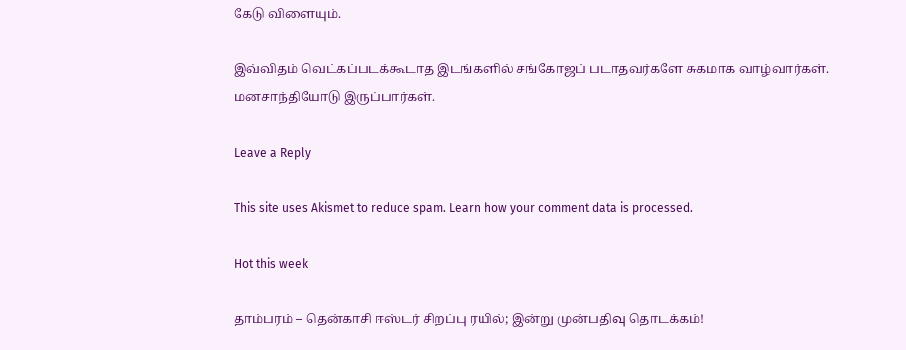கேடு விளையும்.

இவ்விதம் வெட்கப்படக்கூடாத இடங்களில் சங்கோஜப் படாதவர்களே சுகமாக வாழ்வார்கள். மனசாந்தியோடு இருப்பார்கள்.

Leave a Reply

This site uses Akismet to reduce spam. Learn how your comment data is processed.

Hot this week

தாம்பரம் – தென்காசி ஈஸ்டர் சிறப்பு ரயில்; இன்று முன்பதிவு தொடக்கம்!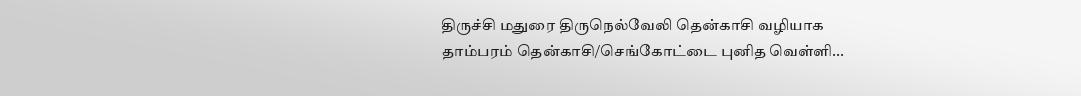திருச்சி மதுரை திருநெல்வேலி தென்காசி வழியாக தாம்பரம் தென்காசி/செங்கோட்டை புனித வெள்ளி...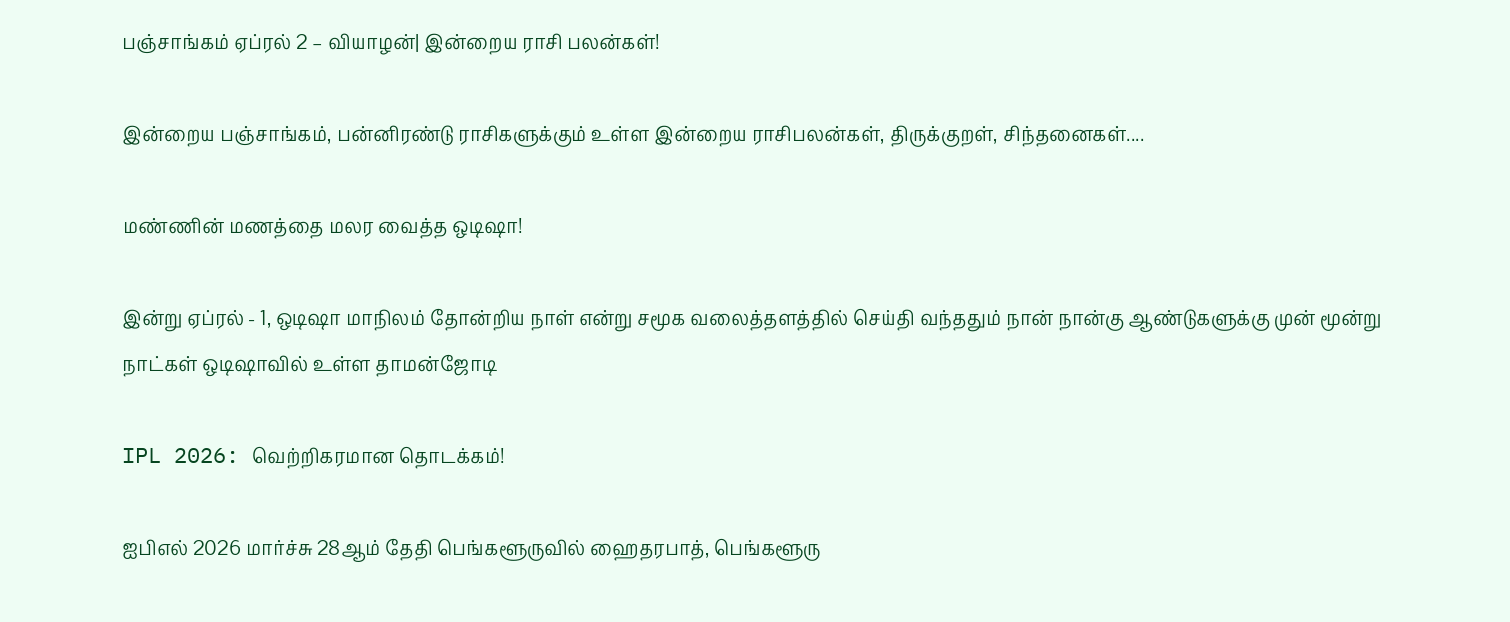பஞ்சாங்கம் ஏப்ரல் 2 – வியாழன்| இன்றைய ராசி பலன்கள்!

இன்றைய பஞ்சாங்கம், பன்னிரண்டு ராசிகளுக்கும் உள்ள இன்றைய ராசிபலன்கள், திருக்குறள், சிந்தனைகள்....

மண்ணின் மணத்தை மலர வைத்த ஒடிஷா!

இன்று ஏப்ரல் - 1, ஒடிஷா மாநிலம் தோன்றிய நாள் என்று சமூக வலைத்தளத்தில் செய்தி வந்ததும் நான் நான்கு ஆண்டுகளுக்கு முன் மூன்று நாட்கள் ஒடிஷாவில் உள்ள தாமன்ஜோடி

IPL 2026: வெற்றிகரமான தொடக்கம்!

ஐபிஎல் 2026 மார்ச்சு 28ஆம் தேதி பெங்களூருவில் ஹைதரபாத், பெங்களூரு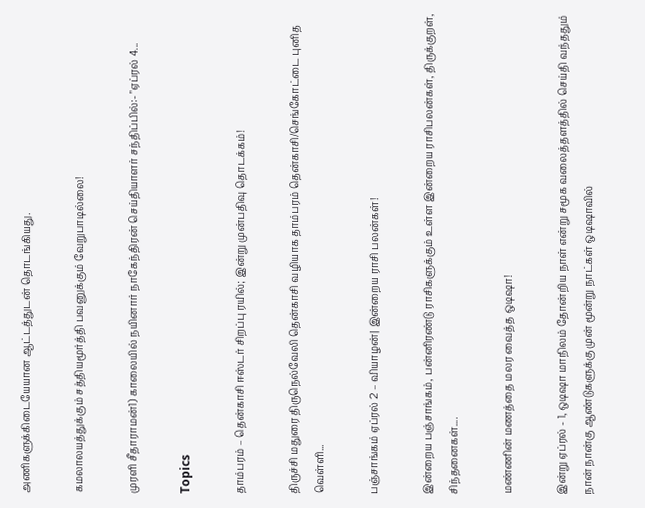அணிகளுக்கிடையேயான ஆட்டத்துடன் தொடங்கியது.

கமலாலயத்துக்கும் சத்தியமூர்த்தி பவனுக்கும் வேறுபாடில்லை!

முரளி சீதாராமன்1) காலையில் நயினார் நாகேந்திரன் செய்தியாளர் சந்திப்பில்:- "ஏப்ரல் 4...

Topics

தாம்பரம் – தென்காசி ஈஸ்டர் சிறப்பு ரயில்; இன்று முன்பதிவு தொடக்கம்!

திருச்சி மதுரை திருநெல்வேலி தென்காசி வழியாக தாம்பரம் தென்காசி/செங்கோட்டை புனித வெள்ளி...

பஞ்சாங்கம் ஏப்ரல் 2 – வியாழன்| இன்றைய ராசி பலன்கள்!

இன்றைய பஞ்சாங்கம், பன்னிரண்டு ராசிகளுக்கும் உள்ள இன்றைய ராசிபலன்கள், திருக்குறள், சிந்தனைகள்....

மண்ணின் மணத்தை மலர வைத்த ஒடிஷா!

இன்று ஏப்ரல் - 1, ஒடிஷா மாநிலம் தோன்றிய நாள் என்று சமூக வலைத்தளத்தில் செய்தி வந்ததும் நான் நான்கு ஆண்டுகளுக்கு முன் மூன்று நாட்கள் ஒடிஷாவில்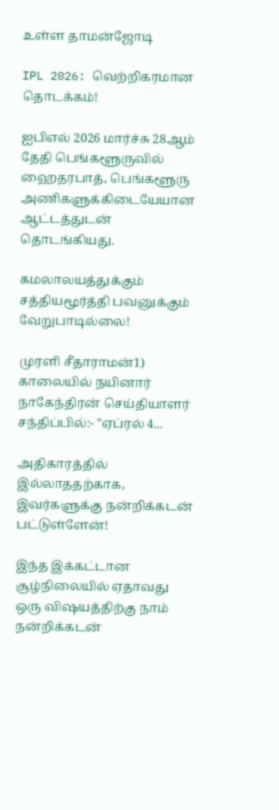உள்ள தாமன்ஜோடி

IPL 2026: வெற்றிகரமான தொடக்கம்!

ஐபிஎல் 2026 மார்ச்சு 28ஆம் தேதி பெங்களூருவில் ஹைதரபாத், பெங்களூரு அணிகளுக்கிடையேயான ஆட்டத்துடன் தொடங்கியது.

கமலாலயத்துக்கும் சத்தியமூர்த்தி பவனுக்கும் வேறுபாடில்லை!

முரளி சீதாராமன்1) காலையில் நயினார் நாகேந்திரன் செய்தியாளர் சந்திப்பில்:- "ஏப்ரல் 4...

அதிகாரத்தில் இல்லாததற்காக, இவர்களுக்கு நன்றிக்கடன் பட்டுள்ளேன்!

இந்த இக்கட்டான சூழ்நிலையில் ஏதாவது ஒரு விஷயத்திற்கு நாம் நன்றிக்கடன்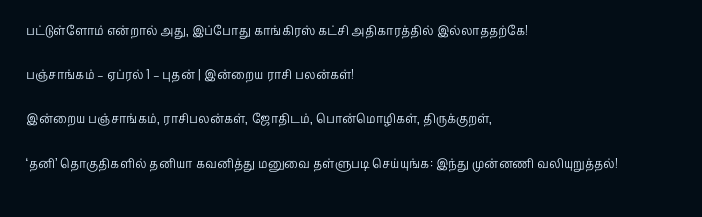பட்டுள்ளோம் என்றால் அது, இப்போது காங்கிரஸ் கட்சி அதிகாரத்தில் இல்லாததற்கே!

பஞ்சாங்கம் – ஏப்ரல் 1 – புதன் | இன்றைய ராசி பலன்கள்!

இன்றைய பஞ்சாங்கம், ராசிபலன்கள், ஜோதிடம், பொன்மொழிகள், திருக்குறள்,

‘தனி’ தொகுதிகளில் தனியா கவனித்து மனுவை தள்ளுபடி செய்யுங்க: இந்து முன்னணி வலியுறுத்தல்!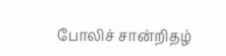போலிச் சான்றிதழ்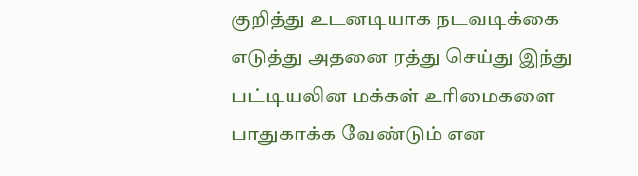குறித்து உடனடியாக நடவடிக்கை எடுத்து அதனை ரத்து செய்து இந்து பட்டியலின மக்கள் உரிமைகளை பாதுகாக்க வேண்டும் என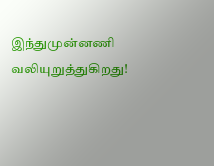இந்துமுன்னணி வலியுறுத்துகிறது!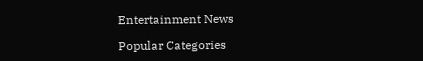Entertainment News

Popular Categories